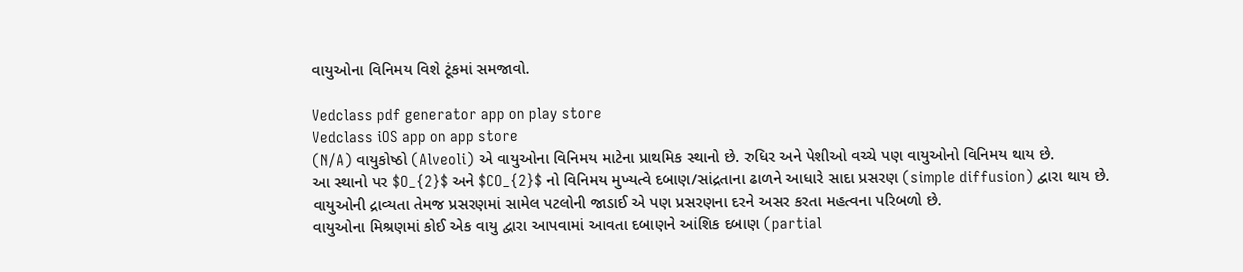વાયુઓના વિનિમય વિશે ટૂંકમાં સમજાવો.

Vedclass pdf generator app on play store
Vedclass iOS app on app store
(N/A) વાયુકોષ્ઠો (Alveoli) એ વાયુઓના વિનિમય માટેના પ્રાથમિક સ્થાનો છે. રુધિર અને પેશીઓ વચ્ચે પણ વાયુઓનો વિનિમય થાય છે.
આ સ્થાનો પર $O_{2}$ અને $CO_{2}$ નો વિનિમય મુખ્યત્વે દબાણ/સાંદ્રતાના ઢાળને આધારે સાદા પ્રસરણ (simple diffusion) દ્વારા થાય છે.
વાયુઓની દ્રાવ્યતા તેમજ પ્રસરણમાં સામેલ પટલોની જાડાઈ એ પણ પ્રસરણના દરને અસર કરતા મહત્વના પરિબળો છે.
વાયુઓના મિશ્રણમાં કોઈ એક વાયુ દ્વારા આપવામાં આવતા દબાણને આંશિક દબાણ (partial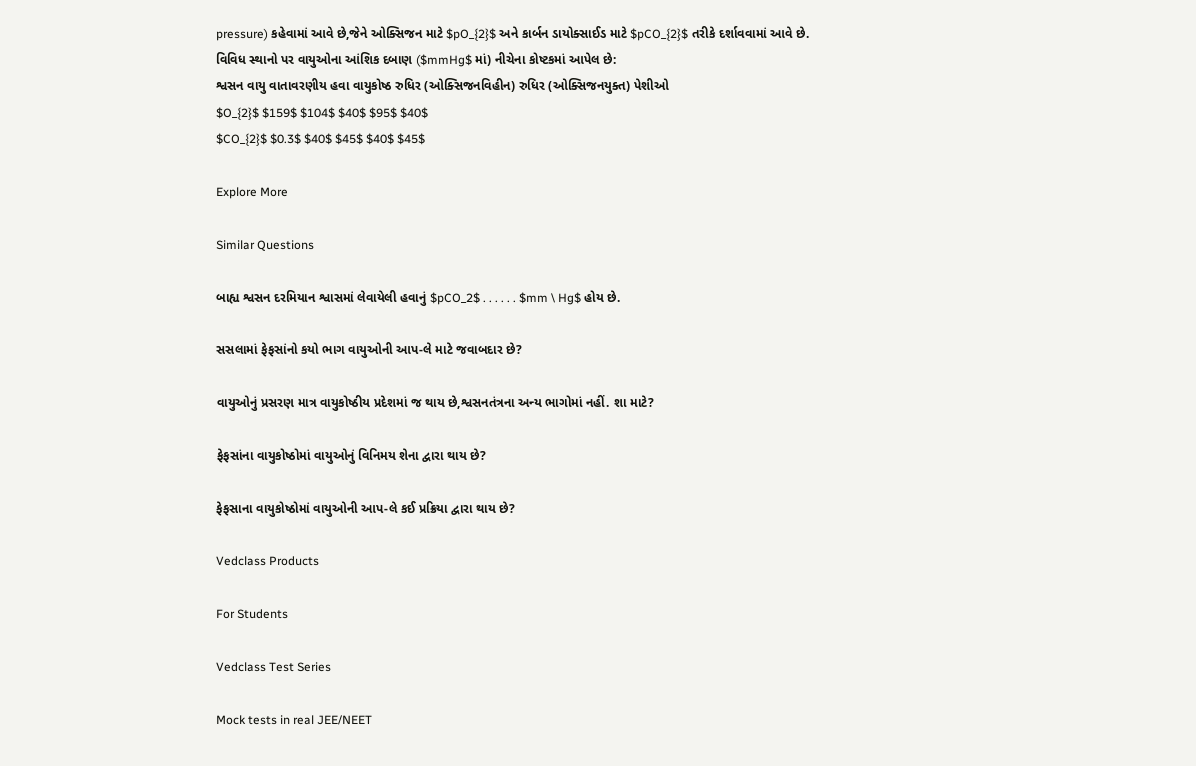pressure) કહેવામાં આવે છે,જેને ઓક્સિજન માટે $pO_{2}$ અને કાર્બન ડાયોક્સાઈડ માટે $pCO_{2}$ તરીકે દર્શાવવામાં આવે છે.
વિવિધ સ્થાનો પર વાયુઓના આંશિક દબાણ ($mmHg$ માં) નીચેના કોષ્ટકમાં આપેલ છે:
શ્વસન વાયુ વાતાવરણીય હવા વાયુકોષ્ઠ રુધિર (ઓક્સિજનવિહીન) રુધિર (ઓક્સિજનયુક્ત) પેશીઓ
$O_{2}$ $159$ $104$ $40$ $95$ $40$
$CO_{2}$ $0.3$ $40$ $45$ $40$ $45$

Explore More

Similar Questions

બાહ્ય શ્વસન દરમિયાન શ્વાસમાં લેવાયેલી હવાનું $pCO_2$ . . . . . . $mm \ Hg$ હોય છે.

સસલામાં ફેફસાંનો કયો ભાગ વાયુઓની આપ-લે માટે જવાબદાર છે?

વાયુઓનું પ્રસરણ માત્ર વાયુકોષ્ઠીય પ્રદેશમાં જ થાય છે,શ્વસનતંત્રના અન્ય ભાગોમાં નહીં. શા માટે?

ફેફસાંના વાયુકોષ્ઠોમાં વાયુઓનું વિનિમય શેના દ્વારા થાય છે?

ફેફસાના વાયુકોષ્ઠોમાં વાયુઓની આપ-લે કઈ પ્રક્રિયા દ્વારા થાય છે?

Vedclass Products

For Students

Vedclass Test Series

Mock tests in real JEE/NEET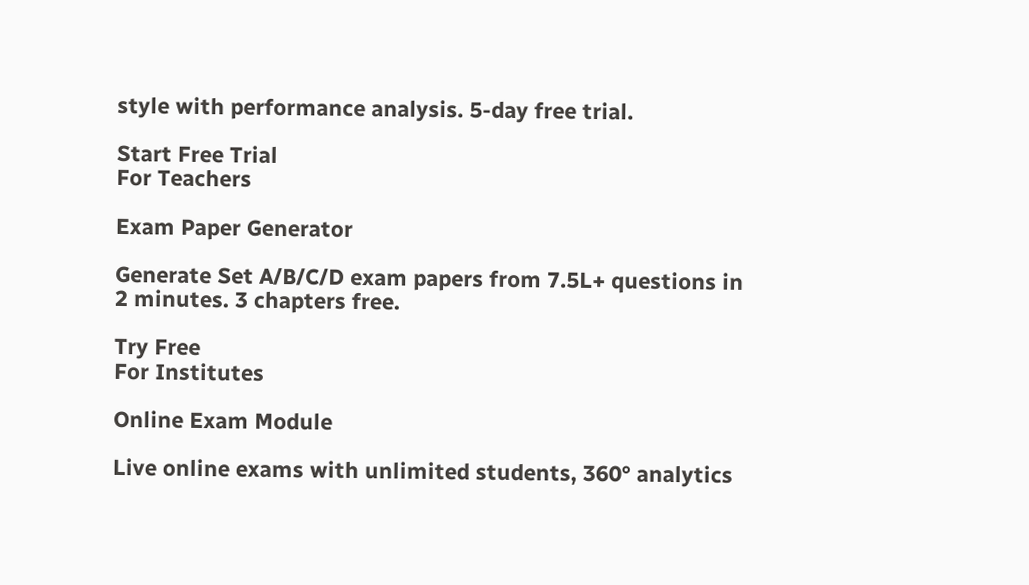style with performance analysis. 5-day free trial.

Start Free Trial
For Teachers

Exam Paper Generator

Generate Set A/B/C/D exam papers from 7.5L+ questions in 2 minutes. 3 chapters free.

Try Free
For Institutes

Online Exam Module

Live online exams with unlimited students, 360° analytics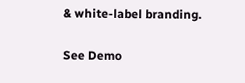& white-label branding.

See Demo